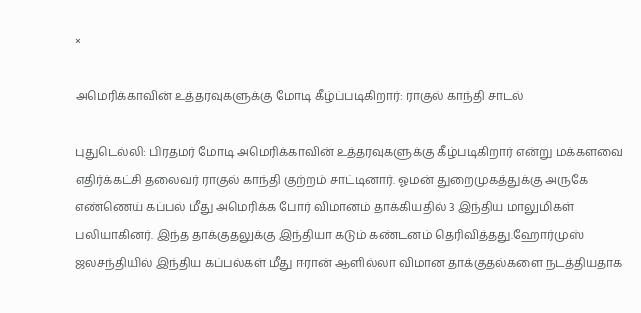×

அமெரிக்காவின் உத்தரவுகளுக்கு மோடி கீழ்ப்படிகிறார்: ராகுல் காந்தி சாடல்

புதுடெல்லி: பிரதமர் மோடி அமெரிக்காவின் உத்தரவுகளுக்கு கீழ்படிகிறார் என்று மக்களவை எதிர்க்கட்சி தலைவர் ராகுல் காந்தி குற்றம் சாட்டினார். ஓமன் துறைமுகத்துக்கு அருகே எண்ணெய் கப்பல் மீது அமெரிக்க போர் விமானம் தாக்கியதில் 3 இந்திய மாலுமிகள் பலியாகினர். இந்த தாக்குதலுக்கு இந்தியா கடும் கண்டனம் தெரிவித்தது.ஹோர்முஸ் ஜலசந்தியில் இந்திய கப்பல்கள் மீது ஈரான் ஆளில்லா விமான தாக்குதல்களை நடத்தியதாக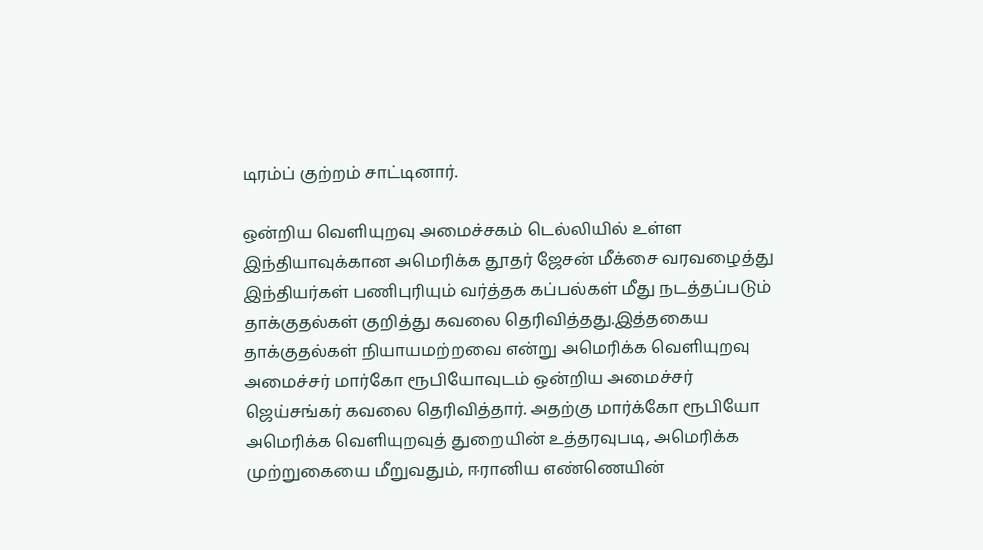டிரம்ப் குற்றம் சாட்டினார்.

ஒன்றிய வெளியுறவு அமைச்சகம் டெல்லியில் உள்ள இந்தியாவுக்கான அமெரிக்க தூதர் ஜேசன் மீக்சை வரவழைத்து இந்தியர்கள் பணிபுரியும் வர்த்தக கப்பல்கள் மீது நடத்தப்படும் தாக்குதல்கள் குறித்து கவலை தெரிவித்தது.இத்தகைய தாக்குதல்கள் நியாயமற்றவை என்று அமெரிக்க வெளியுறவு அமைச்சர் மார்கோ ரூபியோவுடம் ஒன்றிய அமைச்சர் ஜெய்சங்கர் கவலை தெரிவித்தார். அதற்கு மார்க்கோ ரூபியோ அமெரிக்க வெளியுறவுத் துறையின் உத்தரவுபடி, அமெரிக்க முற்றுகையை மீறுவதும், ஈரானிய எண்ணெயின்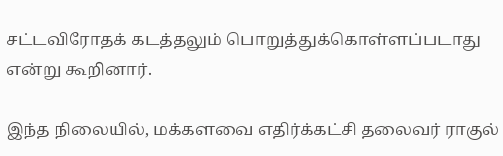சட்டவிரோதக் கடத்தலும் பொறுத்துக்கொள்ளப்படாது என்று கூறினார்.

இந்த நிலையில், மக்களவை எதிர்க்கட்சி தலைவர் ராகுல்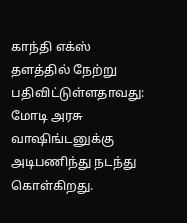காந்தி எக்ஸ் தளத்தில் நேற்று பதிவிட்டுள்ளதாவது:
மோடி அரசு வாஷிங்டனுக்கு அடிபணிந்து நடந்து கொள்கிறது.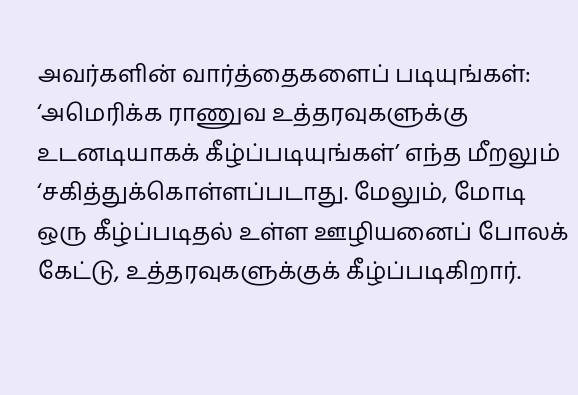அவர்களின் வார்த்தைகளைப் படியுங்கள்: ‘அமெரிக்க ராணுவ உத்தரவுகளுக்கு உடனடியாகக் கீழ்ப்படியுங்கள்’ எந்த மீறலும் ‘சகித்துக்கொள்ளப்படாது. மேலும், மோடி ஒரு கீழ்ப்படிதல் உள்ள ஊழியனைப் போலக் கேட்டு, உத்தரவுகளுக்குக் கீழ்ப்படிகிறார்.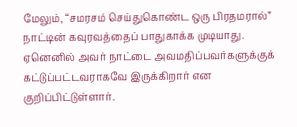மேலும், “சமரசம் செய்துகொண்ட ஒரு பிரதமரால்” நாட்டின் கவுரவத்தைப் பாதுகாக்க முடியாது. ஏனெனில் அவர் நாட்டை அவமதிப்பவர்களுக்குக் கட்டுப்பட்டவராகவே இருக்கிறார் என குறிப்பிட்டுள்ளார்.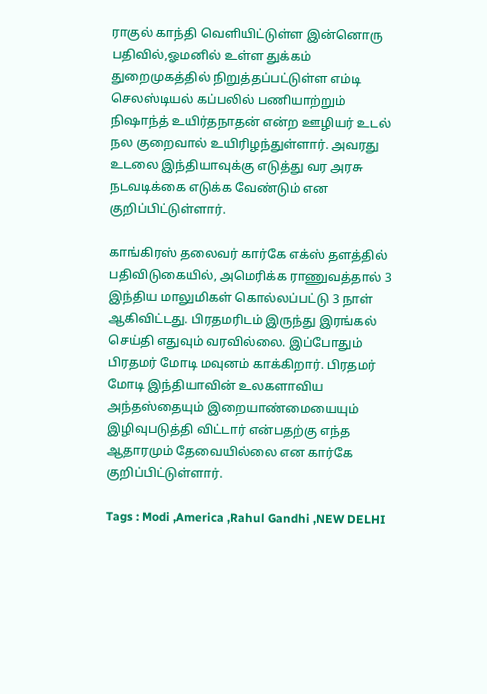ராகுல் காந்தி வெளியிட்டுள்ள இன்னொரு பதிவில்,ஓமனில் உள்ள துக்கம் துறைமுகத்தில் நிறுத்தப்பட்டுள்ள எம்டி செலஸ்டியல் கப்பலில் பணியாற்றும் நிஷாந்த் உயிர்தநாதன் என்ற ஊழியர் உடல் நல குறைவால் உயிரிழந்துள்ளார். அவரது உடலை இந்தியாவுக்கு எடுத்து வர அரசு நடவடிக்கை எடுக்க வேண்டும் என குறிப்பிட்டுள்ளார்.

காங்கிரஸ் தலைவர் கார்கே எக்ஸ் தளத்தில் பதிவிடுகையில், அமெரிக்க ராணுவத்தால் 3 இந்திய மாலுமிகள் கொல்லப்பட்டு 3 நாள் ஆகிவிட்டது. பிரதமரிடம் இருந்து இரங்கல் செய்தி எதுவும் வரவில்லை. இப்போதும் பிரதமர் மோடி மவுனம் காக்கிறார். பிரதமர் மோடி இந்தியாவின் உலகளாவிய அந்தஸ்தையும் இறையாண்மையையும் இழிவுபடுத்தி விட்டார் என்பதற்கு எந்த ஆதாரமும் தேவையில்லை என கார்கே குறிப்பிட்டுள்ளார்.

Tags : Modi ,America ,Rahul Gandhi ,NEW DELHI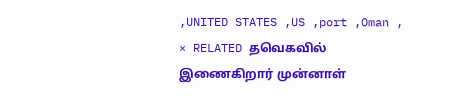,UNITED STATES ,US ,port ,Oman ,
× RELATED தவெகவில் இணைகிறார் முன்னாள்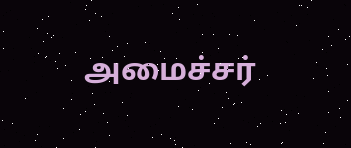அமைச்சர்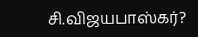சி.விஜயபாஸ்கர்?